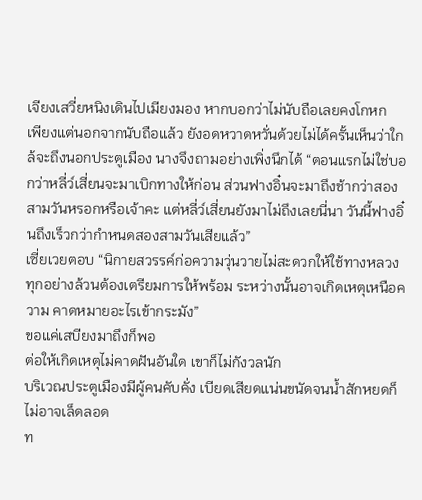เจียงเสวี่ยหนิงเดินไปเมียงมอง หากบอกว่าไม่นับถือเลยคงโกหก
เพียงแต่นอกจากนับถือแล้ว ยังอดหวาดหวั่นด้วยไม่ได้ครั้นเห็นว่าใกล้จะถึงนอกประตูเมือง นางจึงถามอย่างเพิ่งนึกได้ “ตอนแรกไม่ใช่บอกว่าหลี่ว์เสี่ยนจะมาเบิกทางให้ก่อน ส่วนฟางอิ๋นจะมาถึงช้ากว่าสองสามวันหรอกหรือเจ้าคะ แต่หลี่ว์เสี่ยนยังมาไม่ถึงเลยนี่นา วันนี้ฟางอิ๋นถึงเร็วกว่ากำหนดสองสามวันเสียแล้ว”
เซี่ยเวยตอบ “นิกายสวรรค์ก่อความวุ่นวายไม่สะดวกให้ใช้ทางหลวง ทุกอย่างล้วนต้องเตรียมการให้พร้อม ระหว่างนั้นอาจเกิดเหตุเหนือความ คาดหมายอะไรเข้ากระมัง”
ขอแค่เสบียงมาถึงก็พอ
ต่อให้เกิดเหตุไม่คาดฝันอันใด เขาก็ไม่กังวลนัก
บริเวณประตูเมืองมีผู้คนคับคั่ง เบียดเสียดแน่นขนัดจนน้ำสักหยดก็ ไม่อาจเล็ดลอด
ท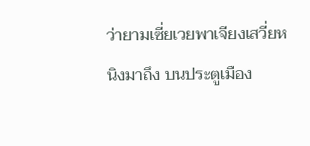ว่ายามเซี่ยเวยพาเจียงเสวี่ยหนิงมาถึง บนประตูเมือง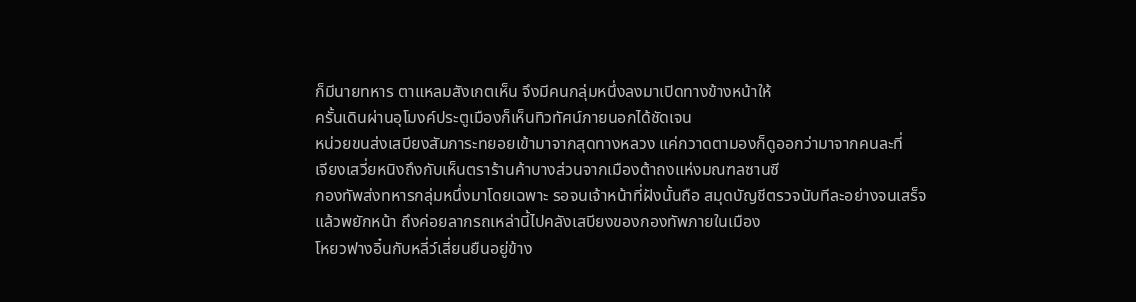ก็มีนายทหาร ตาแหลมสังเกตเห็น จึงมีคนกลุ่มหนึ่งลงมาเปิดทางข้างหน้าให้
ครั้นเดินผ่านอุโมงค์ประตูเมืองก็เห็นทิวทัศน์ภายนอกได้ชัดเจน
หน่วยขนส่งเสบียงสัมภาระทยอยเข้ามาจากสุดทางหลวง แค่กวาดตามองก็ดูออกว่ามาจากคนละที่
เจียงเสวี่ยหนิงถึงกับเห็นตราร้านค้าบางส่วนจากเมืองต้าถงแห่งมณฑลซานซี
กองทัพส่งทหารกลุ่มหนึ่งมาโดยเฉพาะ รอจนเจ้าหน้าที่ฝังนั้นถือ สมุดบัญชีตรวจนับทีละอย่างจนเสร็จแล้วพยักหน้า ถึงค่อยลากรถเหล่านี้ไปคลังเสบียงของกองทัพภายในเมือง
โหยวฟางอิ๋นกับหลี่ว์เสี่ยนยืนอยู่ข้าง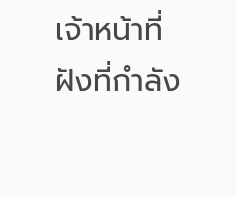เจ้าหน้าที่ฝังที่กำลัง